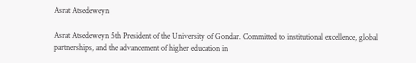Asrat Atsedeweyn

Asrat Atsedeweyn 5th President of the University of Gondar. Committed to institutional excellence, global partnerships, and the advancement of higher education in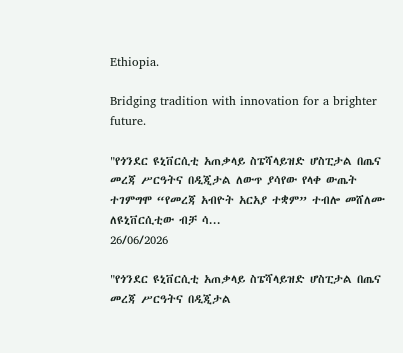Ethiopia.

Bridging tradition with innovation for a brighter future.

"የጎንደር ዩኒቨርሲቲ አጠቃላይ ስፔሻላይዝድ ሆስፒታል በጤና መረጃ ሥርዓትና በዲጂታል ለውጥ ያሳየው የላቀ ውጤት ተገምግሞ “የመረጃ አብዮት አርአያ ተቋም” ተብሎ መሸለሙ ለዩኒቨርሲቲው ብቻ ሳ...
26/06/2026

"የጎንደር ዩኒቨርሲቲ አጠቃላይ ስፔሻላይዝድ ሆስፒታል በጤና መረጃ ሥርዓትና በዲጂታል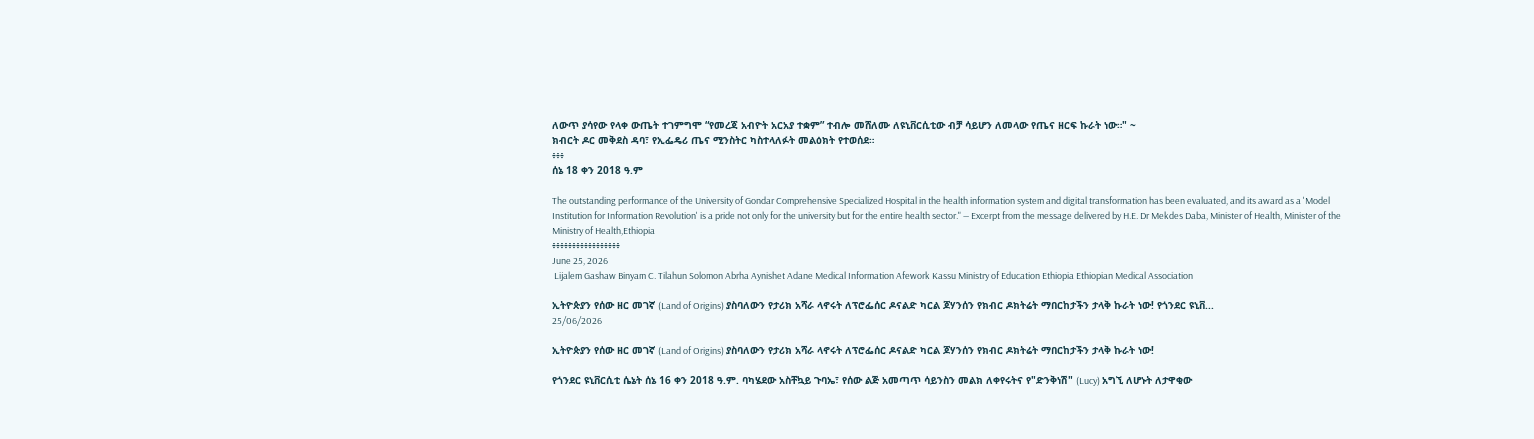ለውጥ ያሳየው የላቀ ውጤት ተገምግሞ “የመረጃ አብዮት አርአያ ተቋም” ተብሎ መሸለሙ ለዩኒቨርሲቲው ብቻ ሳይሆን ለመላው የጤና ዘርፍ ኩራት ነው።" ~
ክብርት ዶር መቅደስ ዳባ፣ የኢፌዴሪ ጤና ሚንስትር ካስተላለፉት መልዕክት የተወሰደ።
፥፥፥
ሰኔ 18 ቀን 2018 ዓ.ም

The outstanding performance of the University of Gondar Comprehensive Specialized Hospital in the health information system and digital transformation has been evaluated, and its award as a 'Model Institution for Information Revolution' is a pride not only for the university but for the entire health sector." — Excerpt from the message delivered by H.E. Dr Mekdes Daba, Minister of Health, Minister of the Ministry of Health,Ethiopia
፥፥፥፥፥፥፥፥፥፥፥፥፥፥፥፥፥
June 25, 2026
 Lijalem Gashaw Binyam C. Tilahun Solomon Abrha Aynishet Adane Medical Information Afework Kassu Ministry of Education Ethiopia Ethiopian Medical Association

ኢትዮጵያን የሰው ዘር መገኛ (Land of Origins) ያስባለውን የታሪክ አሻራ ላኖሩት ለፕሮፌሰር ዶናልድ ካርል ጆሃንሰን የክብር ዶክትሬት ማበርከታችን ታላቅ ኩራት ነው! የጎንደር ዩኒቨ...
25/06/2026

ኢትዮጵያን የሰው ዘር መገኛ (Land of Origins) ያስባለውን የታሪክ አሻራ ላኖሩት ለፕሮፌሰር ዶናልድ ካርል ጆሃንሰን የክብር ዶክትሬት ማበርከታችን ታላቅ ኩራት ነው!

የጎንደር ዩኒቨርሲቲ ሴኔት ሰኔ 16 ቀን 2018 ዓ.ም. ባካሄደው አስቸኳይ ጉባኤ፣ የሰው ልጅ አመጣጥ ሳይንስን መልክ ለቀየሩትና የ"ድንቅነሽ" (Lucy) አግኚ ለሆኑት ለታዋቂው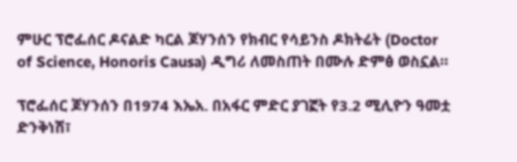ምሁር ፕሮፌሰር ዶናልድ ካርል ጆሃንሰን የክብር የሳይንስ ዶክትሬት (Doctor of Science, Honoris Causa) ዲግሪ ለመስጠት በሙሉ ድምፅ ወስኗል።

ፕሮፌሰር ጆሃንሰን በ1974 እኤአ. በአፋር ምድር ያገኟት የ3.2 ሚሊዮን ዓመቷ ድንቅነሽ፣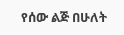የሰው ልጅ በሁለት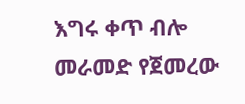እግሩ ቀጥ ብሎ መራመድ የጀመረው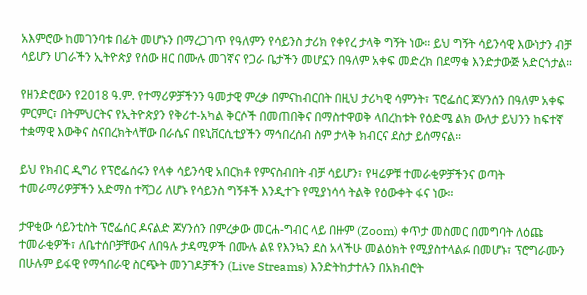አእምሮው ከመገንባቱ በፊት መሆኑን በማረጋገጥ የዓለምን የሳይንስ ታሪክ የቀየረ ታላቅ ግኝት ነው። ይህ ግኝት ሳይንሳዊ እውነታን ብቻ ሳይሆን ሀገራችን ኢትዮጵያ የሰው ዘር በሙሉ መገኛና የጋራ ቤታችን መሆኗን በዓለም አቀፍ መድረክ በደማቁ እንድታውጅ አድርጎታል።

የዘንድሮውን የ2018 ዓ.ም. የተማሪዎቻችንን ዓመታዊ ምረቃ በምናከብርበት በዚህ ታሪካዊ ሳምንት፣ ፕሮፌሰር ጆሃንሰን በዓለም አቀፍ ምርምር፣ በትምህርትና የኢትዮጵያን የቅሪተ-አካል ቅርሶች በመጠበቅና በማስተዋወቅ ላበረከቱት የዕድሜ ልክ ውለታ ይህንን ከፍተኛ ተቋማዊ እውቅና ስናበረክትላቸው በራሴና በዩኒቨርሲቲያችን ማኅበረሰብ ስም ታላቅ ክብርና ደስታ ይሰማናል።

ይህ የክብር ዲግሪ የፕሮፌሰሩን የላቀ ሳይንሳዊ አበርክቶ የምናስብበት ብቻ ሳይሆን፣ የዛሬዎቹ ተመራቂዎቻችንና ወጣት ተመራማሪዎቻችን አድማስ ተሻጋሪ ለሆኑ የሳይንስ ግኝቶች እንዲተጉ የሚያነሳሳ ትልቅ የዕውቀት ፋና ነው።

ታዋቂው ሳይንቲስት ፕሮፌሰር ዶናልድ ጆሃንሰን በምረቃው መርሐ-ግብር ላይ በዙም (Zoom) ቀጥታ መስመር በመግባት ለዕጩ ተመራቂዎች፣ ለቤተሰቦቻቸውና ለበዓሉ ታዳሚዎች በሙሉ ልዩ የእንኳን ደስ አላችሁ መልዕክት የሚያስተላልፉ በመሆኑ፣ ፕሮግራሙን በሁሉም ይፋዊ የማኅበራዊ ስርጭት መንገዶቻችን (Live Streams) እንድትከታተሉን በአክብሮት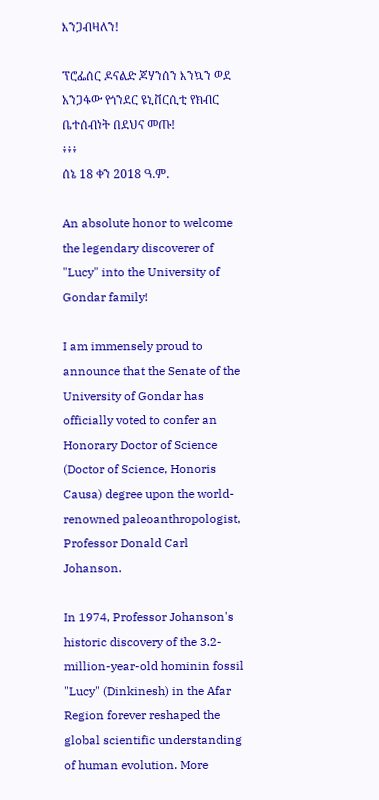እንጋብዛለን!

ፕሮፌሰር ዶናልድ ጆሃንሰን እንኳን ወደ አንጋፋው የጎንደር ዩኒቨርሲቲ የክብር ቤተሰብነት በደህና መጡ!
፥፥፥
ሰኔ 18 ቀን 2018 ዓ.ም.

An absolute honor to welcome the legendary discoverer of "Lucy" into the University of Gondar family!

I am immensely proud to announce that the Senate of the University of Gondar has officially voted to confer an Honorary Doctor of Science (Doctor of Science, Honoris Causa) degree upon the world-renowned paleoanthropologist, Professor Donald Carl Johanson.

In 1974, Professor Johanson's historic discovery of the 3.2-million-year-old hominin fossil "Lucy" (Dinkinesh) in the Afar Region forever reshaped the global scientific understanding of human evolution. More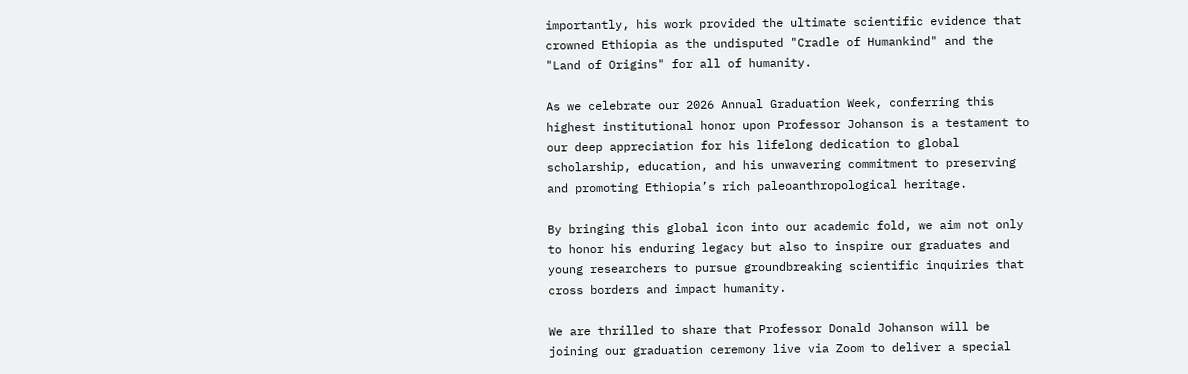importantly, his work provided the ultimate scientific evidence that crowned Ethiopia as the undisputed "Cradle of Humankind" and the "Land of Origins" for all of humanity.

As we celebrate our 2026 Annual Graduation Week, conferring this highest institutional honor upon Professor Johanson is a testament to our deep appreciation for his lifelong dedication to global scholarship, education, and his unwavering commitment to preserving and promoting Ethiopia’s rich paleoanthropological heritage.

By bringing this global icon into our academic fold, we aim not only to honor his enduring legacy but also to inspire our graduates and young researchers to pursue groundbreaking scientific inquiries that cross borders and impact humanity.

We are thrilled to share that Professor Donald Johanson will be joining our graduation ceremony live via Zoom to deliver a special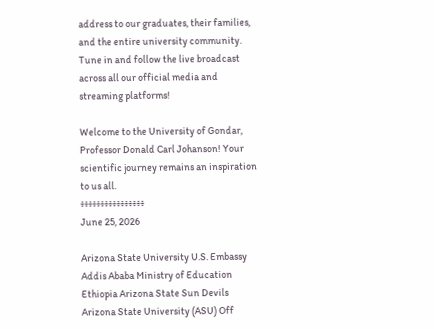address to our graduates, their families, and the entire university community. Tune in and follow the live broadcast across all our official media and streaming platforms!

Welcome to the University of Gondar, Professor Donald Carl Johanson! Your scientific journey remains an inspiration to us all.
፥፥፥፥፥፥፥፥፥፥፥፥፥፥፥፥
June 25, 2026

Arizona State University U.S. Embassy Addis Ababa Ministry of Education Ethiopia Arizona State Sun Devils Arizona State University (ASU) Off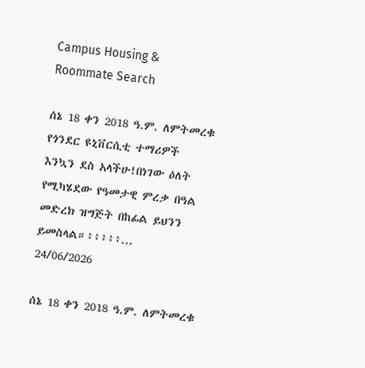Campus Housing & Roommate Search

ሰኔ 18 ቀን 2018 ዓ.ም. ለምትመረቁ የጎንደር ዩኒቨርሲቲ ተማሪዎች እንኳን ደስ አላችሁ!በነገው ዕለት የሚካሄደው የዓመታዊ ምረቃ በዓል መድረክ ዝግጅት በከፊል ይህንን ይመስላል።፥፥፥፥፥...
24/06/2026

ሰኔ 18 ቀን 2018 ዓ.ም. ለምትመረቁ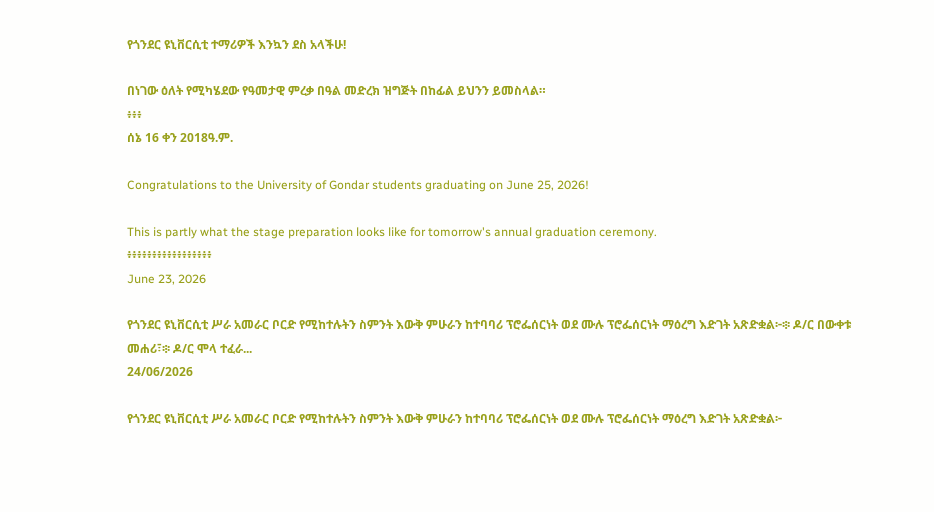የጎንደር ዩኒቨርሲቲ ተማሪዎች እንኳን ደስ አላችሁ!

በነገው ዕለት የሚካሄደው የዓመታዊ ምረቃ በዓል መድረክ ዝግጅት በከፊል ይህንን ይመስላል።
፥፥፥
ሰኔ 16 ቀን 2018ዓ.ም.

Congratulations to the University of Gondar students graduating on June 25, 2026!

This is partly what the stage preparation looks like for tomorrow's annual graduation ceremony.
፥፥፥፥፥፥፥፥፥፥፥፥፥፥፥፥፥
June 23, 2026

የጎንደር ዩኒቨርሲቲ ሥራ አመራር ቦርድ የሚከተሉትን ስምንት እውቅ ምሁራን ከተባባሪ ፕሮፌሰርነት ወደ ሙሉ ፕሮፌሰርነት ማዕረግ እድገት አጽድቋል፦፨ ዶ/ር በውቀቱ መሐሪ፣፨ ዶ/ር ሞላ ተፈራ...
24/06/2026

የጎንደር ዩኒቨርሲቲ ሥራ አመራር ቦርድ የሚከተሉትን ስምንት እውቅ ምሁራን ከተባባሪ ፕሮፌሰርነት ወደ ሙሉ ፕሮፌሰርነት ማዕረግ እድገት አጽድቋል፦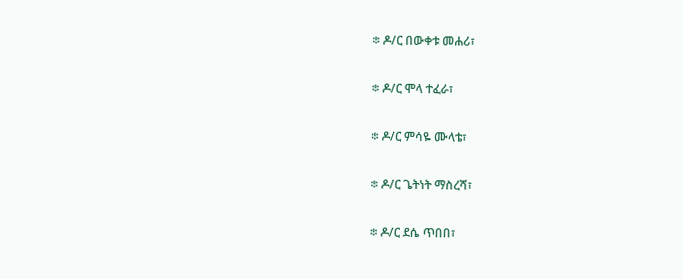፨ ዶ/ር በውቀቱ መሐሪ፣

፨ ዶ/ር ሞላ ተፈራ፣

፨ ዶ/ር ምሳዬ ሙላቴ፣

፨ ዶ/ር ጌትነት ማስረሻ፣

፨ ዶ/ር ደሴ ጥበበ፣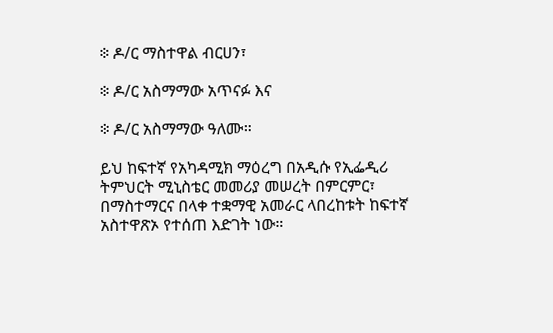፨ ዶ/ር ማስተዋል ብርሀን፣

፨ ዶ/ር አስማማው አጥናፉ እና

፨ ዶ/ር አስማማው ዓለሙ።

ይህ ከፍተኛ የአካዳሚክ ማዕረግ በአዲሱ የኢፌዲሪ ትምህርት ሚኒስቴር መመሪያ መሠረት በምርምር፣ በማስተማርና በላቀ ተቋማዊ አመራር ላበረከቱት ከፍተኛ አስተዋጽኦ የተሰጠ እድገት ነው።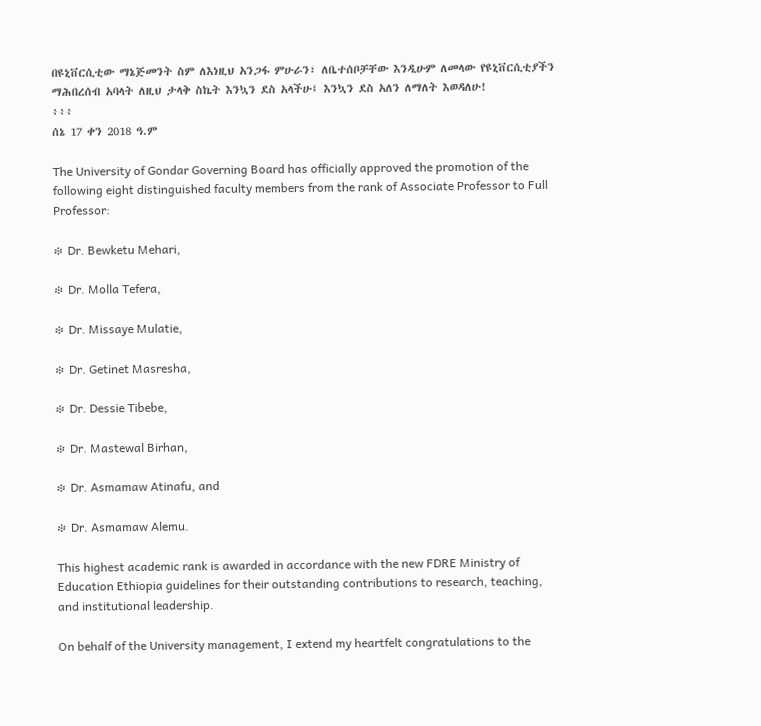በዩኒቨርሲቲው ማኔጅመንት ስም ለእነዚህ አንጋፋ ምሁራን፣ ለቤተሰቦቻቸው እንዲሁም ለመላው የዩኒቨርሲቲያችን ማሕበረሰብ አባላት ለዚህ ታላቅ ስኬት እንኳን ደስ አላችሁ፤ እንኳን ደስ አለን ለማለት እወዳለሁ!
፥፥፥
ሰኔ 17 ቀን 2018 ዓ.ም

The University of Gondar Governing Board has officially approved the promotion of the following eight distinguished faculty members from the rank of Associate Professor to Full Professor:

፨ Dr. Bewketu Mehari,

፨ Dr. Molla Tefera,

፨ Dr. Missaye Mulatie,

፨ Dr. Getinet Masresha,

፨ Dr. Dessie Tibebe,

፨ Dr. Mastewal Birhan,

፨ Dr. Asmamaw Atinafu, and

፨ Dr. Asmamaw Alemu.

This highest academic rank is awarded in accordance with the new FDRE Ministry of Education Ethiopia guidelines for their outstanding contributions to research, teaching, and institutional leadership.

On behalf of the University management, I extend my heartfelt congratulations to the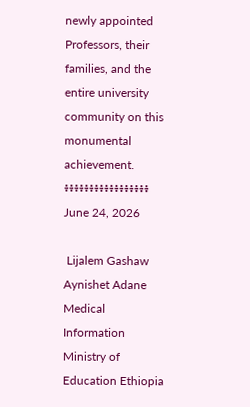newly appointed Professors, their families, and the entire university community on this monumental achievement.
፥፥፥፥፥፥፥፥፥፥፥፥፥፥፥፥፥
June 24, 2026

 Lijalem Gashaw Aynishet Adane Medical Information Ministry of Education Ethiopia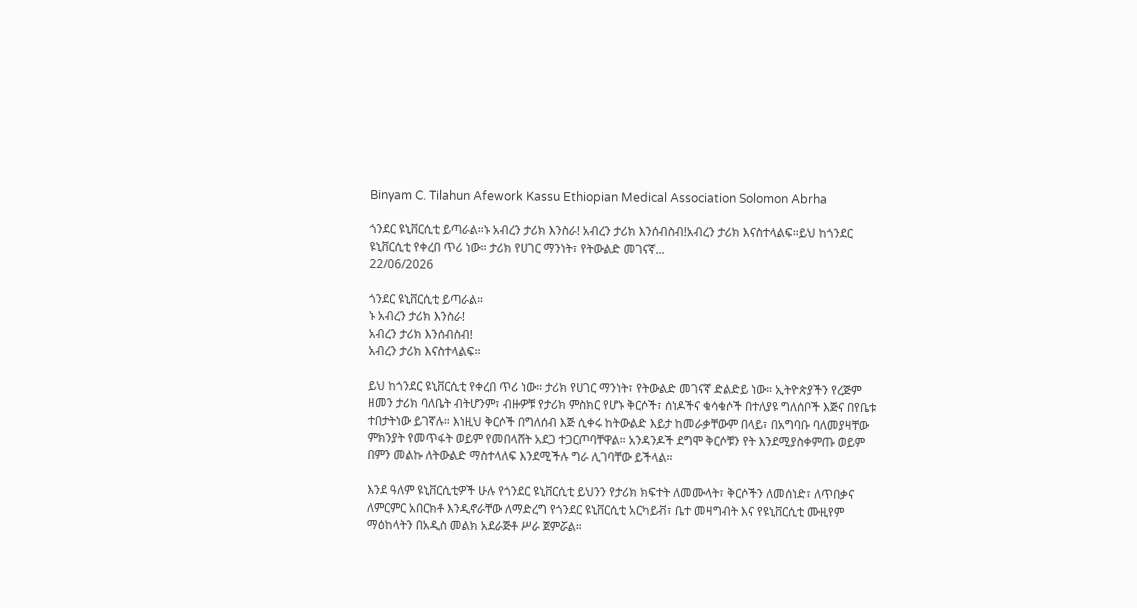Binyam C. Tilahun Afework Kassu Ethiopian Medical Association Solomon Abrha

ጎንደር ዩኒቨርሲቲ ይጣራል።ኑ አብረን ታሪክ እንስራ! አብረን ታሪክ እንሰብስብ!አብረን ታሪክ እናስተላልፍ።ይህ ከጎንደር ዩኒቨርሲቲ የቀረበ ጥሪ ነው። ታሪክ የሀገር ማንነት፣ የትውልድ መገናኛ...
22/06/2026

ጎንደር ዩኒቨርሲቲ ይጣራል።
ኑ አብረን ታሪክ እንስራ!
አብረን ታሪክ እንሰብስብ!
አብረን ታሪክ እናስተላልፍ።

ይህ ከጎንደር ዩኒቨርሲቲ የቀረበ ጥሪ ነው። ታሪክ የሀገር ማንነት፣ የትውልድ መገናኛ ድልድይ ነው። ኢትዮጵያችን የረጅም ዘመን ታሪክ ባለቤት ብትሆንም፣ ብዙዎቹ የታሪክ ምስክር የሆኑ ቅርሶች፣ ሰነዶችና ቁሳቁሶች በተለያዩ ግለሰቦች እጅና በየቤቱ ተበታትነው ይገኛሉ። እነዚህ ቅርሶች በግለሰብ እጅ ሲቀሩ ከትውልድ እይታ ከመራቃቸውም በላይ፣ በአግባቡ ባለመያዛቸው ምክንያት የመጥፋት ወይም የመበላሸት አደጋ ተጋርጦባቸዋል። አንዳንዶች ደግሞ ቅርሶቹን የት እንደሚያስቀምጡ ወይም በምን መልኩ ለትውልድ ማስተላለፍ እንደሚችሉ ግራ ሊገባቸው ይችላል።

እንደ ዓለም ዩኒቨርሲቲዎች ሁሉ የጎንደር ዩኒቨርሲቲ ይህንን የታሪክ ክፍተት ለመሙላት፣ ቅርሶችን ለመሰነድ፣ ለጥበቃና ለምርምር አበርክቶ እንዲኖራቸው ለማድረግ የጎንደር ዩኒቨርሲቲ አርካይቭ፣ ቤተ መዛግብት እና የዩኒቨርሲቲ ሙዚየም ማዕከላትን በአዲስ መልክ አደራጅቶ ሥራ ጀምሯል።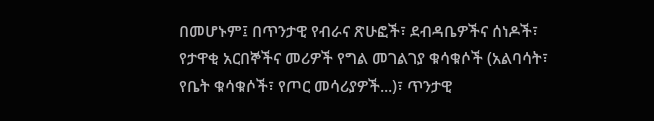በመሆኑም፤ በጥንታዊ የብራና ጽሁፎች፣ ደብዳቤዎችና ሰነዶች፣
የታዋቂ አርበኞችና መሪዎች የግል መገልገያ ቁሳቁሶች (አልባሳት፣ የቤት ቁሳቁሶች፣ የጦር መሳሪያዎች...)፣ ጥንታዊ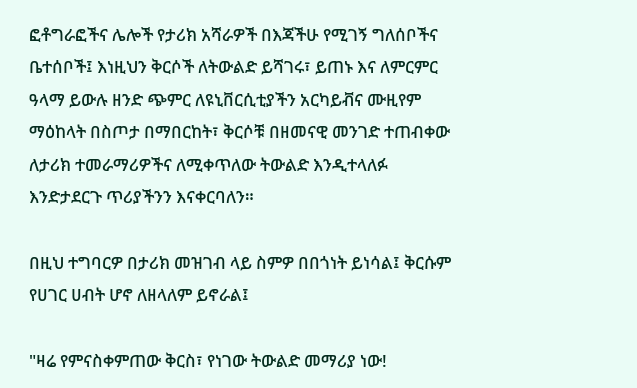ፎቶግራፎችና ሌሎች የታሪክ አሻራዎች በእጃችሁ የሚገኝ ግለሰቦችና ቤተሰቦች፤ እነዚህን ቅርሶች ለትውልድ ይሻገሩ፣ ይጠኑ እና ለምርምር ዓላማ ይውሉ ዘንድ ጭምር ለዩኒቨርሲቲያችን አርካይቭና ሙዚየም ማዕከላት በስጦታ በማበርከት፣ ቅርሶቹ በዘመናዊ መንገድ ተጠብቀው ለታሪክ ተመራማሪዎችና ለሚቀጥለው ትውልድ እንዲተላለፉ እንድታደርጉ ጥሪያችንን እናቀርባለን።

በዚህ ተግባርዎ በታሪክ መዝገብ ላይ ስምዎ በበጎነት ይነሳል፤ ቅርሱም የሀገር ሀብት ሆኖ ለዘላለም ይኖራል፤

"ዛሬ የምናስቀምጠው ቅርስ፣ የነገው ትውልድ መማሪያ ነው!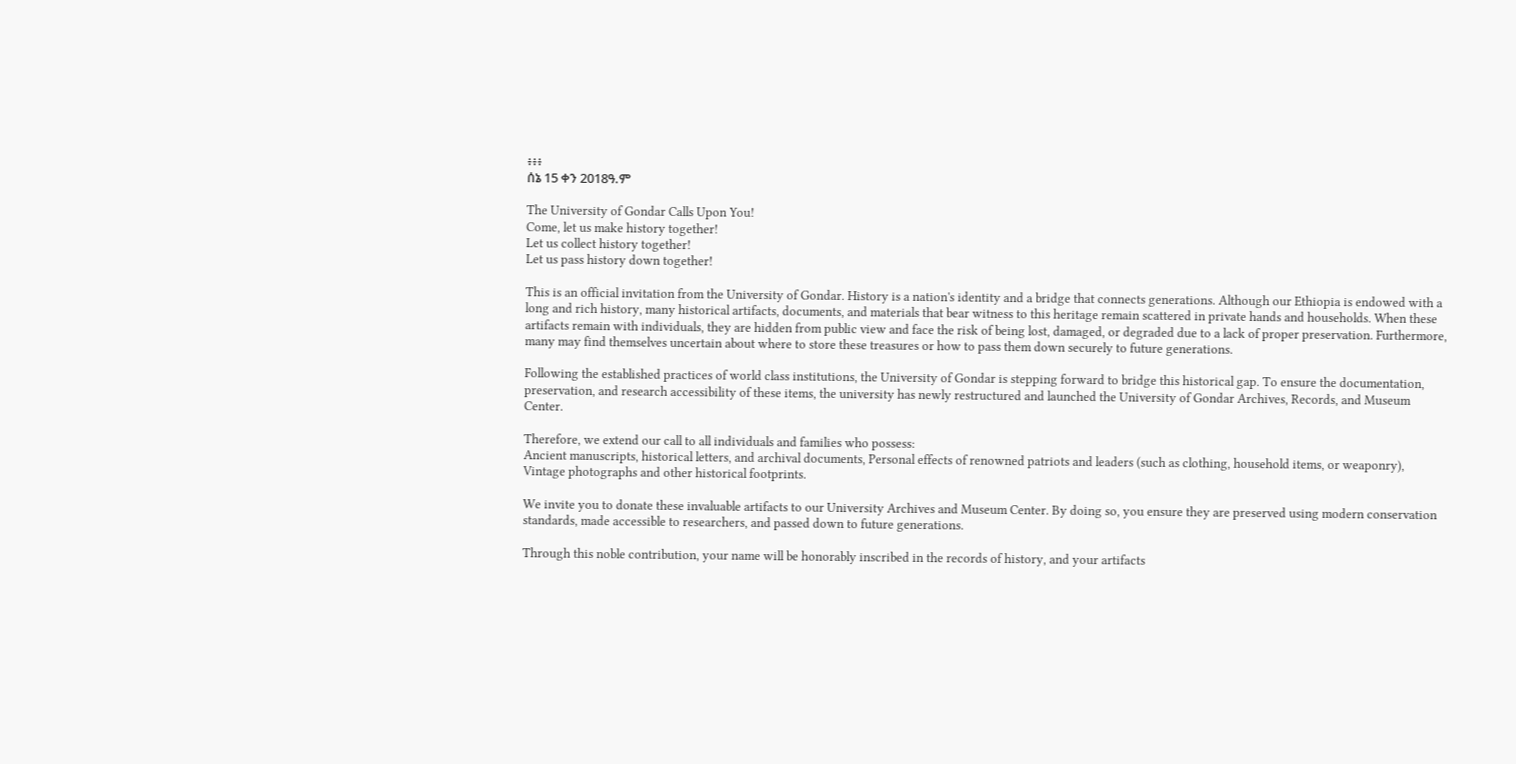፥፥፥
ሰኔ 15 ቀን 2018ዓ.ም

The University of Gondar Calls Upon You!
Come, let us make history together!
Let us collect history together!
Let us pass history down together!

This is an official invitation from the University of Gondar. History is a nation's identity and a bridge that connects generations. Although our Ethiopia is endowed with a long and rich history, many historical artifacts, documents, and materials that bear witness to this heritage remain scattered in private hands and households. When these artifacts remain with individuals, they are hidden from public view and face the risk of being lost, damaged, or degraded due to a lack of proper preservation. Furthermore, many may find themselves uncertain about where to store these treasures or how to pass them down securely to future generations.

Following the established practices of world class institutions, the University of Gondar is stepping forward to bridge this historical gap. To ensure the documentation, preservation, and research accessibility of these items, the university has newly restructured and launched the University of Gondar Archives, Records, and Museum Center.

Therefore, we extend our call to all individuals and families who possess:
Ancient manuscripts, historical letters, and archival documents, Personal effects of renowned patriots and leaders (such as clothing, household items, or weaponry), Vintage photographs and other historical footprints.

We invite you to donate these invaluable artifacts to our University Archives and Museum Center. By doing so, you ensure they are preserved using modern conservation standards, made accessible to researchers, and passed down to future generations.

Through this noble contribution, your name will be honorably inscribed in the records of history, and your artifacts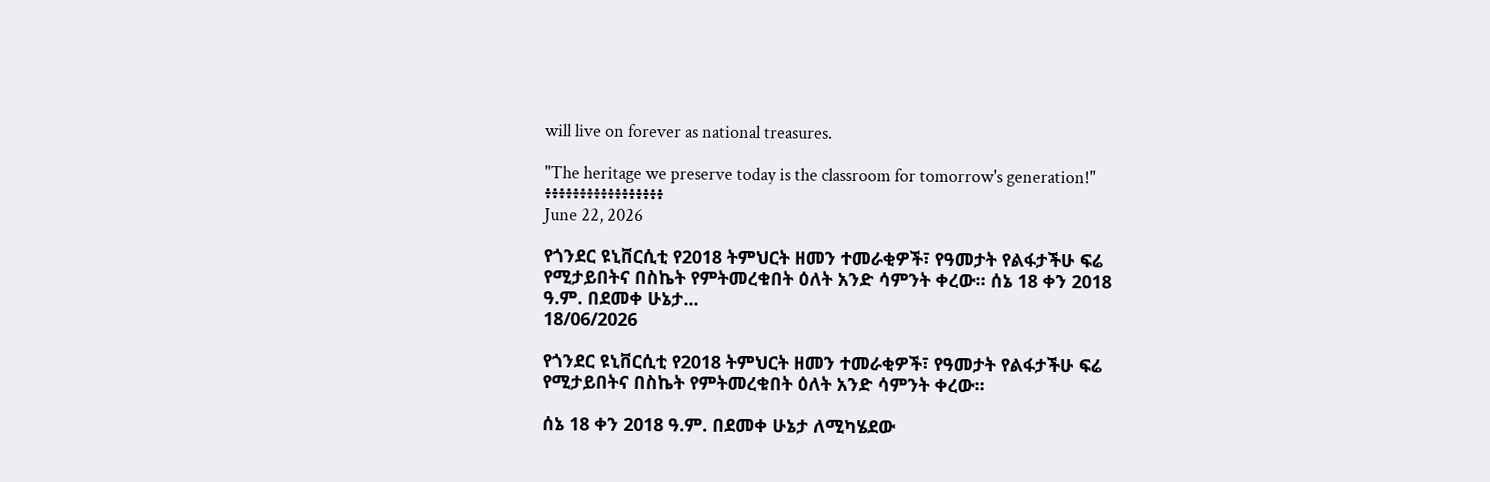will live on forever as national treasures.

"The heritage we preserve today is the classroom for tomorrow's generation!"
፥፥፥፥፥፥፥፥፥፥፥፥፥፥፥፥፥
June 22, 2026

የጎንደር ዩኒቨርሲቲ የ2018 ትምህርት ዘመን ተመራቂዎች፣ የዓመታት የልፋታችሁ ፍሬ የሚታይበትና በስኬት የምትመረቁበት ዕለት አንድ ሳምንት ቀረው። ሰኔ 18 ቀን 2018 ዓ.ም. በደመቀ ሁኔታ...
18/06/2026

የጎንደር ዩኒቨርሲቲ የ2018 ትምህርት ዘመን ተመራቂዎች፣ የዓመታት የልፋታችሁ ፍሬ የሚታይበትና በስኬት የምትመረቁበት ዕለት አንድ ሳምንት ቀረው።

ሰኔ 18 ቀን 2018 ዓ.ም. በደመቀ ሁኔታ ለሚካሄደው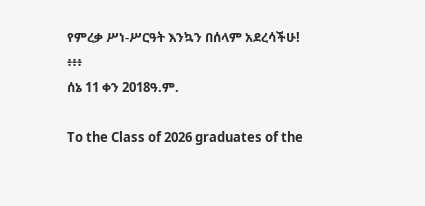የምረቃ ሥነ-ሥርዓት እንኳን በሰላም አደረሳችሁ!
፥፥፥
ሰኔ 11 ቀን 2018ዓ.ም.

To the Class of 2026 graduates of the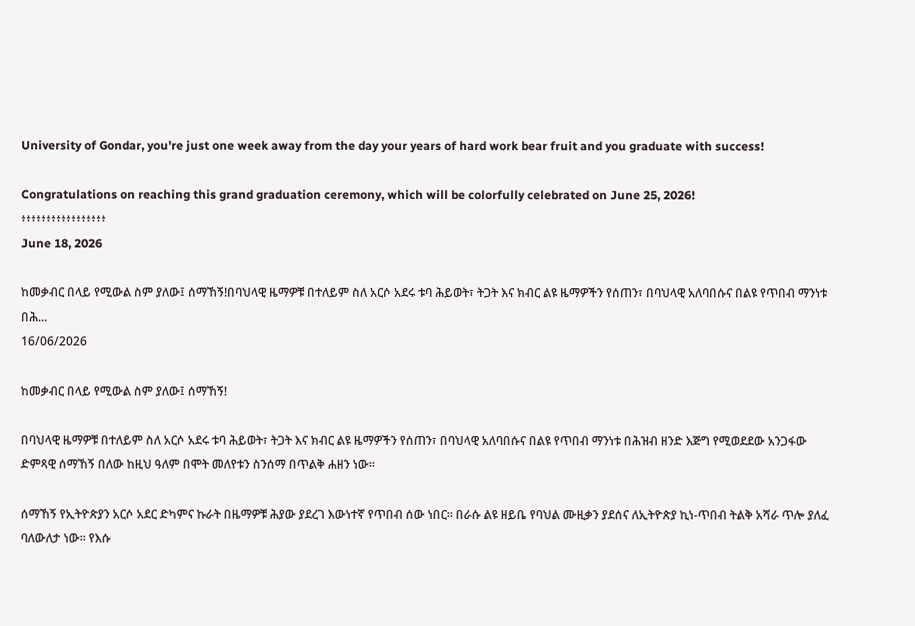University of Gondar, you're just one week away from the day your years of hard work bear fruit and you graduate with success!

Congratulations on reaching this grand graduation ceremony, which will be colorfully celebrated on June 25, 2026!
፥፥፥፥፥፥፥፥፥፥፥፥፥፥፥፥፥
June 18, 2026

ከመቃብር በላይ የሚውል ስም ያለው፤ ሰማኸኝ!በባህላዊ ዜማዎቹ በተለይም ስለ አርሶ አደሩ ቱባ ሕይወት፣ ትጋት እና ክብር ልዩ ዜማዎችን የሰጠን፣ በባህላዊ አለባበሱና በልዩ የጥበብ ማንነቱ በሕ...
16/06/2026

ከመቃብር በላይ የሚውል ስም ያለው፤ ሰማኸኝ!

በባህላዊ ዜማዎቹ በተለይም ስለ አርሶ አደሩ ቱባ ሕይወት፣ ትጋት እና ክብር ልዩ ዜማዎችን የሰጠን፣ በባህላዊ አለባበሱና በልዩ የጥበብ ማንነቱ በሕዝብ ዘንድ እጅግ የሚወደደው አንጋፋው ድምጻዊ ሰማኸኝ በለው ከዚህ ዓለም በሞት መለየቱን ስንሰማ በጥልቅ ሐዘን ነው።

ሰማኸኝ የኢትዮጵያን አርሶ አደር ድካምና ኩራት በዜማዎቹ ሕያው ያደረገ እውነተኛ የጥበብ ሰው ነበር። በራሱ ልዩ ዘይቤ የባህል ሙዚቃን ያደሰና ለኢትዮጵያ ኪነ-ጥበብ ትልቅ አሻራ ጥሎ ያለፈ ባለውለታ ነው። የእሱ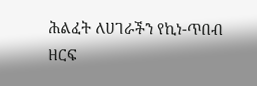ሕልፈት ለሀገራችን የኪነ-ጥበብ ዘርፍ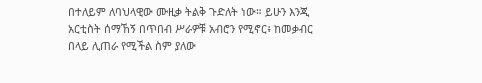በተለይም ለባህላዊው ሙዚቃ ትልቅ ጉድለት ነው። ይሁን እንጂ አርቲስት ሰማኸኝ በጥበብ ሥራዎቹ አብሮን የሚኖር፥ ከመቃብር በላይ ሊጠራ የሚችል ስም ያለው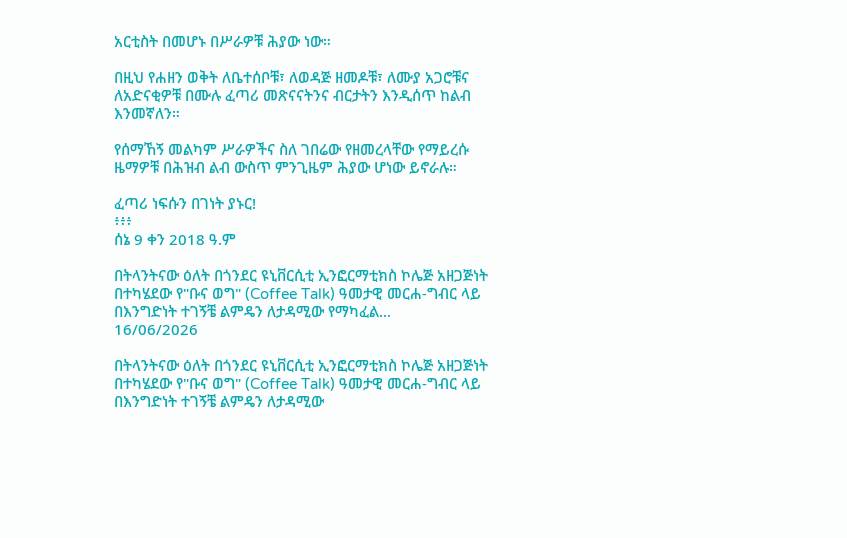አርቲስት በመሆኑ በሥራዎቹ ሕያው ነው።

በዚህ የሐዘን ወቅት ለቤተሰቦቹ፣ ለወዳጅ ዘመዶቹ፣ ለሙያ አጋሮቹና ለአድናቂዎቹ በሙሉ ፈጣሪ መጽናናትንና ብርታትን እንዲሰጥ ከልብ እንመኛለን።

የሰማኸኝ መልካም ሥራዎችና ስለ ገበሬው የዘመረላቸው የማይረሱ ዜማዎቹ በሕዝብ ልብ ውስጥ ምንጊዜም ሕያው ሆነው ይኖራሉ።

ፈጣሪ ነፍሱን በገነት ያኑር!
፥፥፥
ሰኔ 9 ቀን 2018 ዓ.ም

በትላንትናው ዕለት በጎንደር ዩኒቨርሲቲ ኢንፎርማቲክስ ኮሌጅ አዘጋጅነት በተካሄደው የ"ቡና ወግ" (Coffee Talk) ዓመታዊ መርሐ-ግብር ላይ በእንግድነት ተገኝቼ ልምዴን ለታዳሚው የማካፈል...
16/06/2026

በትላንትናው ዕለት በጎንደር ዩኒቨርሲቲ ኢንፎርማቲክስ ኮሌጅ አዘጋጅነት በተካሄደው የ"ቡና ወግ" (Coffee Talk) ዓመታዊ መርሐ-ግብር ላይ በእንግድነት ተገኝቼ ልምዴን ለታዳሚው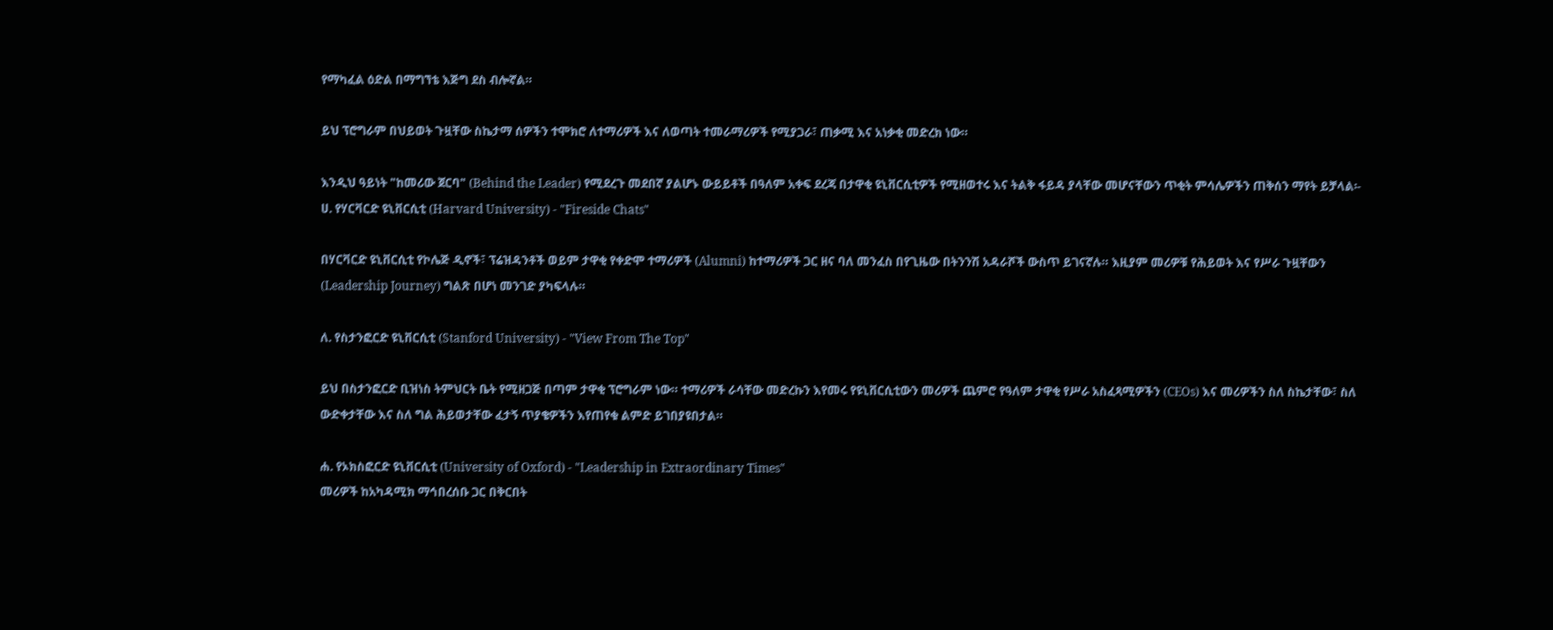የማካፈል ዕድል በማግኘቴ እጅግ ደስ ብሎኛል።

ይህ ፕሮግራም በህይወት ጉዟቸው ስኬታማ ሰዎችን ተሞክሮ ለተማሪዎች እና ለወጣት ተመራማሪዎች የሚያጋራ፣ ጠቃሚ እና አነቃቂ መድረክ ነው።

እንዲህ ዓይነት "ከመሪው ጀርባ" (Behind the Leader) የሚደረጉ መደበኛ ያልሆኑ ውይይቶች በዓለም አቀፍ ደረጃ በታዋቂ ዩኒቨርሲቲዎች የሚዘወተሩ እና ትልቅ ፋይዳ ያላቸው መሆናቸውን ጥቂት ምሳሌዎችን ጠቅሰን ማየት ይቻላል፡-
ሀ. የሃርቫርድ ዩኒቨርሲቲ (Harvard University) - "Fireside Chats"

በሃርቫርድ ዩኒቨርሲቲ የኮሌጅ ዲኖች፣ ፕሬዝዳንቶች ወይም ታዋቂ የቀድሞ ተማሪዎች (Alumni) ከተማሪዎች ጋር ዘና ባለ መንፈስ በየጊዜው በትንንሽ አዳራሾች ውስጥ ይገናኛሉ። እዚያም መሪዎቹ የሕይወት እና የሥራ ጉዟቸውን (Leadership Journey) ግልጽ በሆነ መንገድ ያካፍላሉ።

ለ. የስታንፎርድ ዩኒቨርሲቲ (Stanford University) - "View From The Top"

ይህ በስታንፎርድ ቢዝነስ ትምህርት ቤት የሚዘጋጅ በጣም ታዋቂ ፕሮግራም ነው። ተማሪዎች ራሳቸው መድረኩን እየመሩ የዩኒቨርሲቲውን መሪዎች ጨምሮ የዓለም ታዋቂ የሥራ አስፈጻሚዎችን (CEOs) እና መሪዎችን ስለ ስኬታቸው፣ ስለ ውድቀታቸው እና ስለ ግል ሕይወታቸው ፈታኝ ጥያቄዎችን እየጠየቁ ልምድ ይገበያዩበታል።

ሐ. የኦክስፎርድ ዩኒቨርሲቲ (University of Oxford) - "Leadership in Extraordinary Times"
መሪዎች ከአካዳሚክ ማኅበረሰቡ ጋር በቅርበት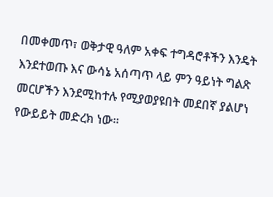በመቀመጥ፣ ወቅታዊ ዓለም አቀፍ ተግዳሮቶችን እንዴት እንደተወጡ እና ውሳኔ አሰጣጥ ላይ ምን ዓይነት ግልጽ መርሆችን እንደሚከተሉ የሚያወያዩበት መደበኛ ያልሆነ የውይይት መድረክ ነው።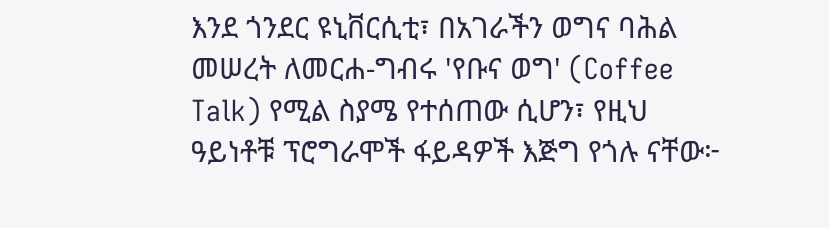እንደ ጎንደር ዩኒቨርሲቲ፣ በአገራችን ወግና ባሕል መሠረት ለመርሐ-ግብሩ 'የቡና ወግ' (Coffee Talk) የሚል ስያሜ የተሰጠው ሲሆን፣ የዚህ ዓይነቶቹ ፕሮግራሞች ፋይዳዎች እጅግ የጎሉ ናቸው፦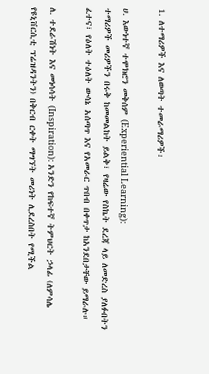1. ለተማሪዎች እና ለወጣት ተመራማሪዎች፡

ሀ. እውነተኛ ተሞክሮን መቅሰም (Experiential Learning):
ተማሪዎች መሪዎችን በሩቅ ከመመልከት ይልቅ፣ የዛሬው የስኬት ደረጃ ላይ ለመድረስ ያለፉበትን ፈተና፣ የዕለት ተዕለት ውሳኔ አሰጣጥ እና የአመራር ጥበብ በቀጥታ ከአንደበታቸው ይማራሉ።

ለ. ተደራሽነት እና መነሳሳት (Inspiration): አንድን የከፍተኛ ትምህርት ኃላፊ (ለምሳሌ የዩኒቨርሲቲ ፕሬዝዳንትን) በቅርብ ርቀት ማግኘት መሪነት ሊደረስበት የሚችል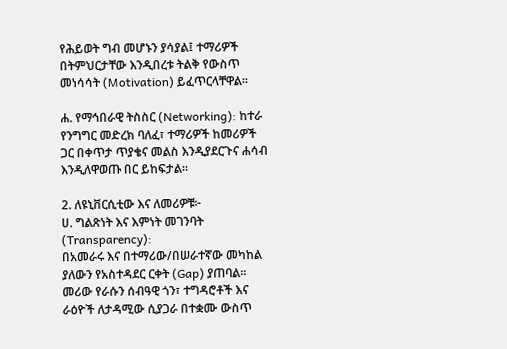የሕይወት ግብ መሆኑን ያሳያል፤ ተማሪዎች በትምህርታቸው እንዲበረቱ ትልቅ የውስጥ መነሳሳት (Motivation) ይፈጥርላቸዋል።

ሐ. የማኅበራዊ ትስስር (Networking): ከተራ የንግግር መድረክ ባለፈ፣ ተማሪዎች ከመሪዎች ጋር በቀጥታ ጥያቄና መልስ እንዲያደርጉና ሐሳብ እንዲለዋወጡ በር ይከፍታል።

2. ለዩኒቨርሲቲው እና ለመሪዎቹ፦
ሀ. ግልጽነት እና እምነት መገንባት (Transparency):
በአመራሩ እና በተማሪው/በሠራተኛው መካከል ያለውን የአስተዳደር ርቀት (Gap) ያጠባል። መሪው የራሱን ሰብዓዊ ጎን፣ ተግዳሮቶች እና ራዕዮች ለታዳሚው ሲያጋራ በተቋሙ ውስጥ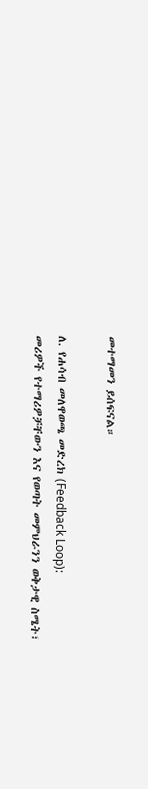መተማመን ይሰፍናል።

ለ. የሐሳብ መለዋወጫ መድረክ (Feedback Loop):
መሪዎች የተማሪዎቻቸውን እና የወጣት መምህራንን ወቅታዊ ስሜት፣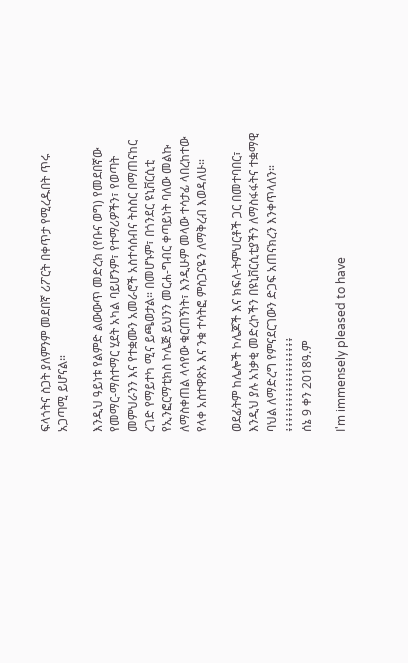ፍላጎትና ስጋት ያለምንም መደበኛ ሪፖርት በቀጥታ የሚረዱበት ጥሩ አጋጣሚ ይሆናል።

እንዲህ ዓይነቱ የልምድ ልውውጥ መድረክ (የቡና ወግ) የመደበኛው የመማር-ማስተማር ሂደት አካል ባይሆንም፣ የተማሪዎችን፣ የወጣት መምህራንን እና የተቋሙን አመራሮች አስተሳሰብና ትስስር በማጠናከር ረገድ የማይተካ ሚና ይጫወታል። በመሆኑም፣ በጎንደር ዩኒቨርሲቲ የኢንፎርማቲክስ ኮሌጅ ይህንን መርሐ-ግብር ቀጣይነት ባለው መልኩ ለማስቀጠል ላሳየው ቁርጠኝነት፣ እንዲሁም መላው ተሳታፊ ላበረከተው የላቀ አስተዋጽኦ እና ንቁ ተሳትፎ ምስጋናዬን ለማቅረብ እወዳለሁ።

ወደፊትም ከሌሎች ኮሌጆች እና ክፍለ-ትምህርቶች ጋር በመተባበር፣ እንዲህ ያሉ አነቃቂ መድረኮችን በዩኒቨርሲቲያችን ለማስፋፋትና ተቋማዊ ባህል ለማድረግ የምናደርገውን ድጋፍ አጠናክረን እንቀጥላለን።
፥፥፥፥፥፥፥፥፥፥፥፥፥፥፥፥፥፥፥
ሰኔ 9 ቀን 2018ዓ.ም

I'm immensely pleased to have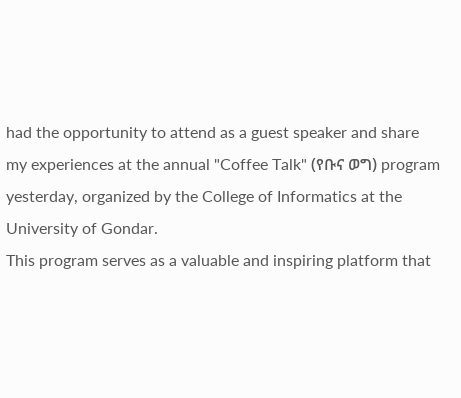had the opportunity to attend as a guest speaker and share my experiences at the annual "Coffee Talk" (የቡና ወግ) program yesterday, organized by the College of Informatics at the University of Gondar.
This program serves as a valuable and inspiring platform that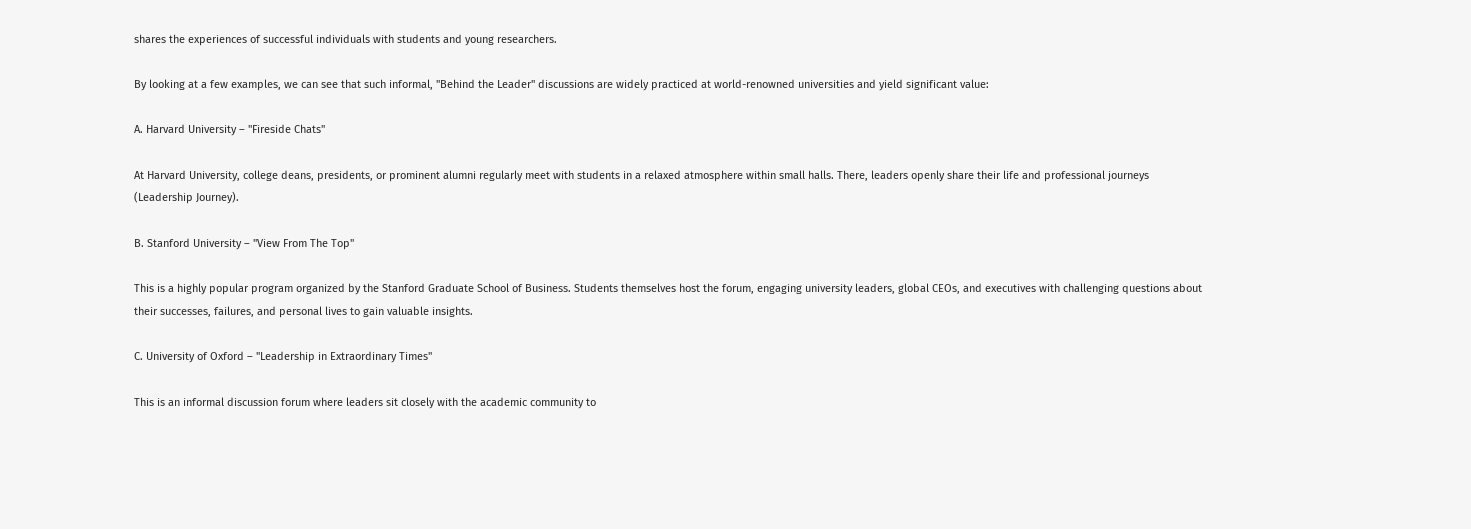shares the experiences of successful individuals with students and young researchers.

By looking at a few examples, we can see that such informal, "Behind the Leader" discussions are widely practiced at world-renowned universities and yield significant value:

A. Harvard University – "Fireside Chats"

At Harvard University, college deans, presidents, or prominent alumni regularly meet with students in a relaxed atmosphere within small halls. There, leaders openly share their life and professional journeys (Leadership Journey).

B. Stanford University – "View From The Top"

This is a highly popular program organized by the Stanford Graduate School of Business. Students themselves host the forum, engaging university leaders, global CEOs, and executives with challenging questions about their successes, failures, and personal lives to gain valuable insights.

C. University of Oxford – "Leadership in Extraordinary Times"

This is an informal discussion forum where leaders sit closely with the academic community to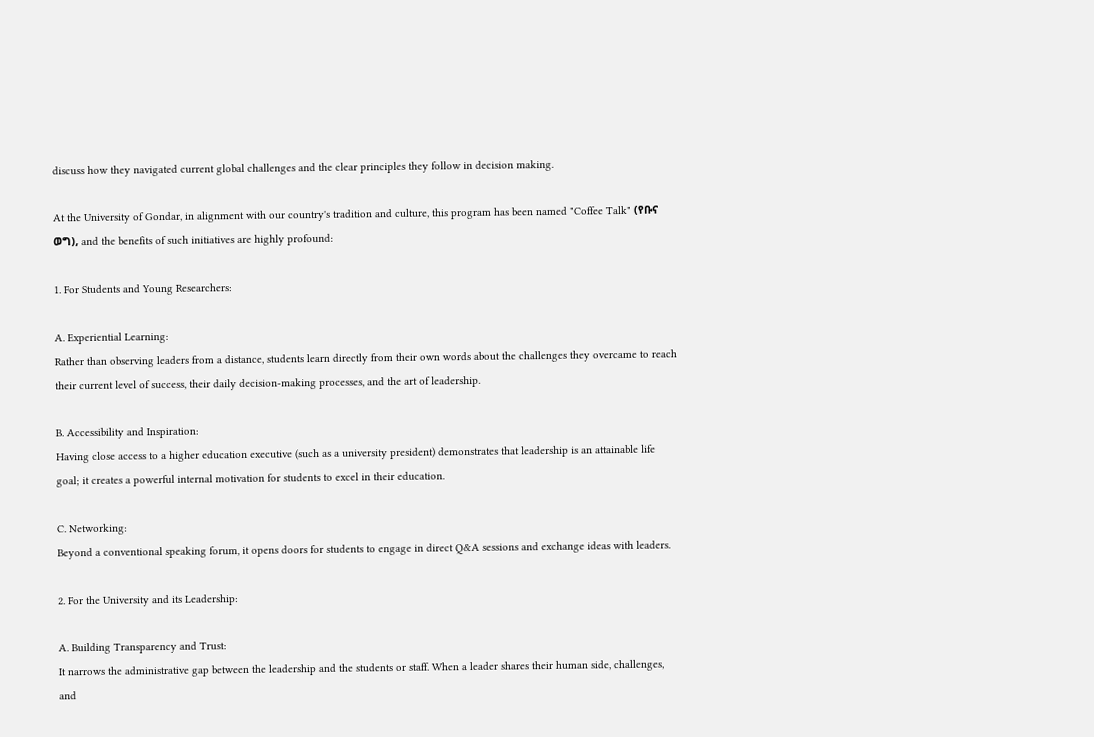discuss how they navigated current global challenges and the clear principles they follow in decision making.

At the University of Gondar, in alignment with our country's tradition and culture, this program has been named "Coffee Talk" (የቡና ወግ), and the benefits of such initiatives are highly profound:

1. For Students and Young Researchers:

A. Experiential Learning:
Rather than observing leaders from a distance, students learn directly from their own words about the challenges they overcame to reach their current level of success, their daily decision-making processes, and the art of leadership.

B. Accessibility and Inspiration:
Having close access to a higher education executive (such as a university president) demonstrates that leadership is an attainable life goal; it creates a powerful internal motivation for students to excel in their education.

C. Networking:
Beyond a conventional speaking forum, it opens doors for students to engage in direct Q&A sessions and exchange ideas with leaders.

2. For the University and its Leadership:

A. Building Transparency and Trust:
It narrows the administrative gap between the leadership and the students or staff. When a leader shares their human side, challenges, and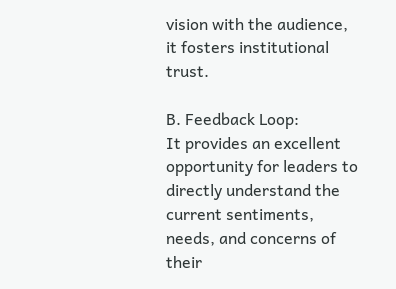vision with the audience, it fosters institutional trust.

B. Feedback Loop:
It provides an excellent opportunity for leaders to directly understand the current sentiments, needs, and concerns of their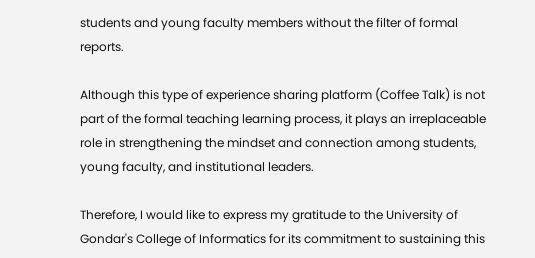students and young faculty members without the filter of formal reports.

Although this type of experience sharing platform (Coffee Talk) is not part of the formal teaching learning process, it plays an irreplaceable role in strengthening the mindset and connection among students, young faculty, and institutional leaders.

Therefore, I would like to express my gratitude to the University of Gondar's College of Informatics for its commitment to sustaining this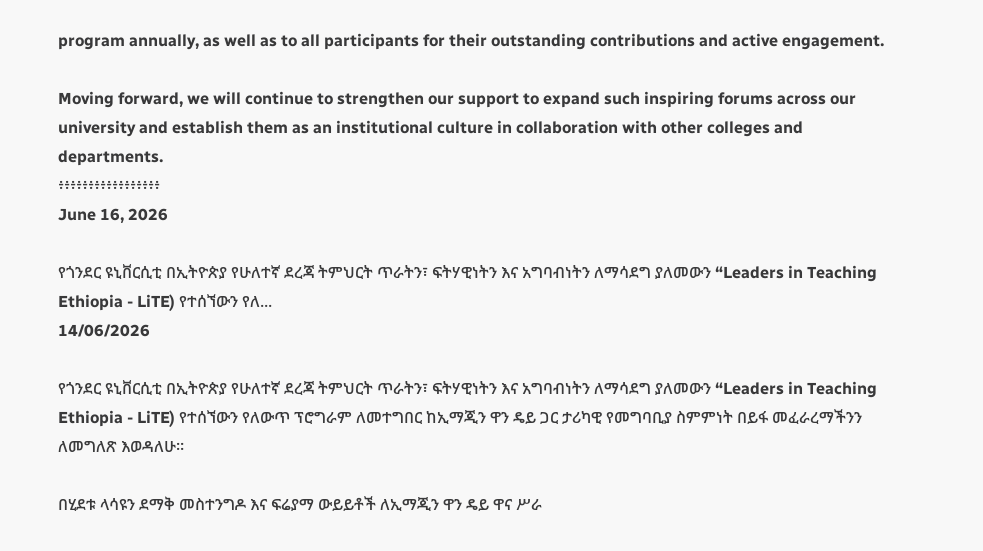program annually, as well as to all participants for their outstanding contributions and active engagement.

Moving forward, we will continue to strengthen our support to expand such inspiring forums across our university and establish them as an institutional culture in collaboration with other colleges and departments.
፥፥፥፥፥፥፥፥፥፥፥፥፥፥፥፥፥
June 16, 2026

የጎንደር ዩኒቨርሲቲ በኢትዮጵያ የሁለተኛ ደረጃ ትምህርት ጥራትን፣ ፍትሃዊነትን እና አግባብነትን ለማሳደግ ያለመውን “Leaders in Teaching Ethiopia - LiTE) የተሰኘውን የለ...
14/06/2026

የጎንደር ዩኒቨርሲቲ በኢትዮጵያ የሁለተኛ ደረጃ ትምህርት ጥራትን፣ ፍትሃዊነትን እና አግባብነትን ለማሳደግ ያለመውን “Leaders in Teaching Ethiopia - LiTE) የተሰኘውን የለውጥ ፕሮግራም ለመተግበር ከኢማጂን ዋን ዴይ ጋር ታሪካዊ የመግባቢያ ስምምነት በይፋ መፈራረማችንን ለመግለጽ እወዳለሁ።

በሂደቱ ላሳዩን ደማቅ መስተንግዶ እና ፍሬያማ ውይይቶች ለኢማጂን ዋን ዴይ ዋና ሥራ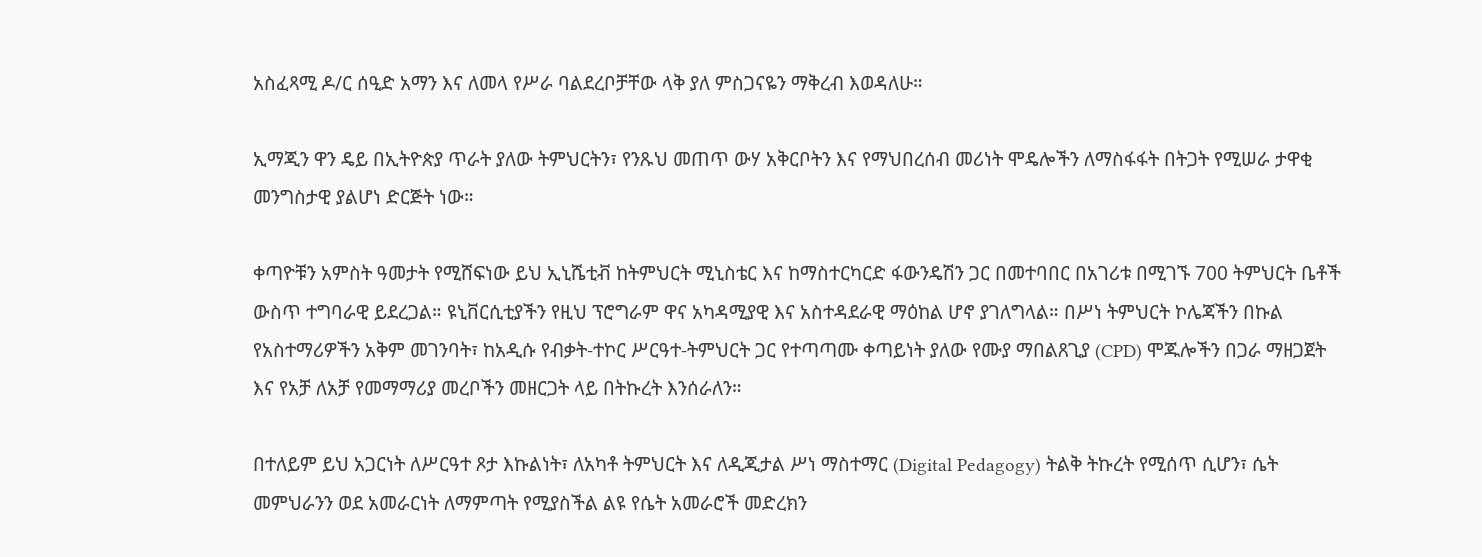አስፈጻሚ ዶ/ር ሰዒድ አማን እና ለመላ የሥራ ባልደረቦቻቸው ላቅ ያለ ምስጋናዬን ማቅረብ እወዳለሁ።

ኢማጂን ዋን ዴይ በኢትዮጵያ ጥራት ያለው ትምህርትን፣ የንጹህ መጠጥ ውሃ አቅርቦትን እና የማህበረሰብ መሪነት ሞዴሎችን ለማስፋፋት በትጋት የሚሠራ ታዋቂ መንግስታዊ ያልሆነ ድርጅት ነው።

ቀጣዮቹን አምስት ዓመታት የሚሸፍነው ይህ ኢኒሼቲቭ ከትምህርት ሚኒስቴር እና ከማስተርካርድ ፋውንዴሽን ጋር በመተባበር በአገሪቱ በሚገኙ 700 ትምህርት ቤቶች ውስጥ ተግባራዊ ይደረጋል። ዩኒቨርሲቲያችን የዚህ ፕሮግራም ዋና አካዳሚያዊ እና አስተዳደራዊ ማዕከል ሆኖ ያገለግላል። በሥነ ትምህርት ኮሌጃችን በኩል የአስተማሪዎችን አቅም መገንባት፣ ከአዲሱ የብቃት-ተኮር ሥርዓተ-ትምህርት ጋር የተጣጣሙ ቀጣይነት ያለው የሙያ ማበልጸጊያ (CPD) ሞጁሎችን በጋራ ማዘጋጀት እና የአቻ ለአቻ የመማማሪያ መረቦችን መዘርጋት ላይ በትኩረት እንሰራለን።

በተለይም ይህ አጋርነት ለሥርዓተ ጾታ እኩልነት፣ ለአካቶ ትምህርት እና ለዲጂታል ሥነ ማስተማር (Digital Pedagogy) ትልቅ ትኩረት የሚሰጥ ሲሆን፣ ሴት መምህራንን ወደ አመራርነት ለማምጣት የሚያስችል ልዩ የሴት አመራሮች መድረክን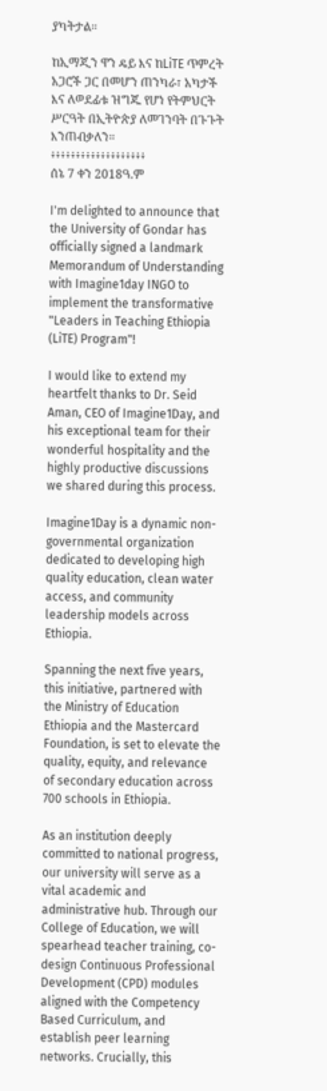ያካትታል።

ከኢማጂን ዋን ዴይ እና ከLiTE ጥምረት አጋሮች ጋር በመሆን ጠንካራ፣ አካታች እና ለወደፊቱ ዝግጁ የሆነ የትምህርት ሥርዓት በኢትዮጵያ ለመገንባት በጉጉት እንጠብቃለን።
፥፥፥፥፥፥፥፥፥፥፥፥፥፥፥፥፥፥፥
ሰኔ 7 ቀን 2018ዓ.ም

I'm delighted to announce that the University of Gondar has officially signed a landmark Memorandum of Understanding with Imagine1day INGO to implement the transformative "Leaders in Teaching Ethiopia (LiTE) Program"!

I would like to extend my heartfelt thanks to Dr. Seid Aman, CEO of Imagine1Day, and his exceptional team for their wonderful hospitality and the highly productive discussions we shared during this process.

Imagine1Day is a dynamic non-governmental organization dedicated to developing high quality education, clean water access, and community leadership models across Ethiopia.

Spanning the next five years, this initiative, partnered with the Ministry of Education Ethiopia and the Mastercard Foundation, is set to elevate the quality, equity, and relevance of secondary education across 700 schools in Ethiopia.

As an institution deeply committed to national progress, our university will serve as a vital academic and administrative hub. Through our College of Education, we will spearhead teacher training, co-design Continuous Professional Development (CPD) modules aligned with the Competency Based Curriculum, and establish peer learning networks. Crucially, this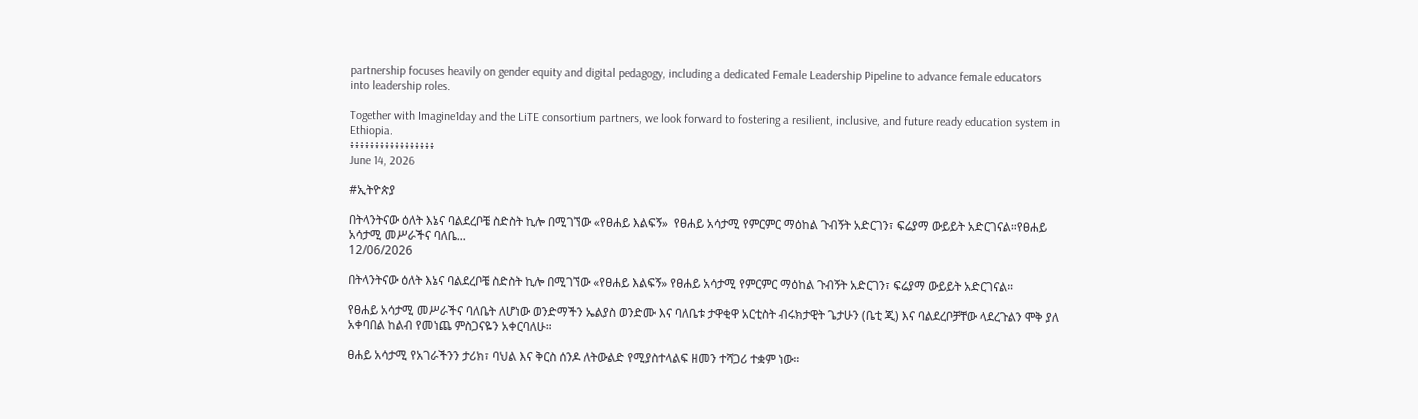partnership focuses heavily on gender equity and digital pedagogy, including a dedicated Female Leadership Pipeline to advance female educators into leadership roles.

Together with Imagine1day and the LiTE consortium partners, we look forward to fostering a resilient, inclusive, and future ready education system in Ethiopia.
፥፥፥፥፥፥፥፥፥፥፥፥፥፥፥፥፥
June 14, 2026

#ኢትዮጵያ

በትላንትናው ዕለት እኔና ባልደረቦቼ ስድስት ኪሎ በሚገኘው «የፀሐይ እልፍኝ»  የፀሐይ አሳታሚ የምርምር ማዕከል ጉብኝት አድርገን፣ ፍሬያማ ውይይት አድርገናል።የፀሐይ አሳታሚ መሥራችና ባለቤ...
12/06/2026

በትላንትናው ዕለት እኔና ባልደረቦቼ ስድስት ኪሎ በሚገኘው «የፀሐይ እልፍኝ» የፀሐይ አሳታሚ የምርምር ማዕከል ጉብኝት አድርገን፣ ፍሬያማ ውይይት አድርገናል።

የፀሐይ አሳታሚ መሥራችና ባለቤት ለሆነው ወንድማችን ኤልያስ ወንድሙ እና ባለቤቱ ታዋቂዋ አርቲስት ብሩክታዊት ጌታሁን (ቤቲ ጂ) እና ባልደረቦቻቸው ላደረጉልን ሞቅ ያለ አቀባበል ከልብ የመነጨ ምስጋናዬን አቀርባለሁ።

ፀሐይ አሳታሚ የአገራችንን ታሪክ፣ ባህል እና ቅርስ ሰንዶ ለትውልድ የሚያስተላልፍ ዘመን ተሻጋሪ ተቋም ነው።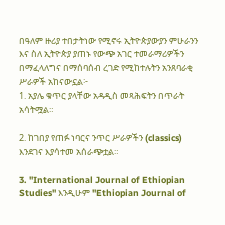በዓለም ዙሪያ ተበታትነው የሚኖሩ ኢትዮጵያውያን ምሁራንን እና ስለ ኢትዮጵያ ያጠኑ የውጭ አገር ተመራማሪዎችን በማፈላለግና በማሰባሰብ ረገድ የሚከተሉትን አንጸባራቂ ሥራዎች አከናውኗል፦
1. አያሌ ቁጥር ያላቸው አዳዲስ መጻሕፍትን በጥራት አሳትሟል።

2. ከገበያ የጠፉ ነባርና ንጥር ሥራዎችን (classics) እንደገና እያሳተመ አሰራጭቷል።

3. "International Journal of Ethiopian Studies" እንዲሁም "Ethiopian Journal of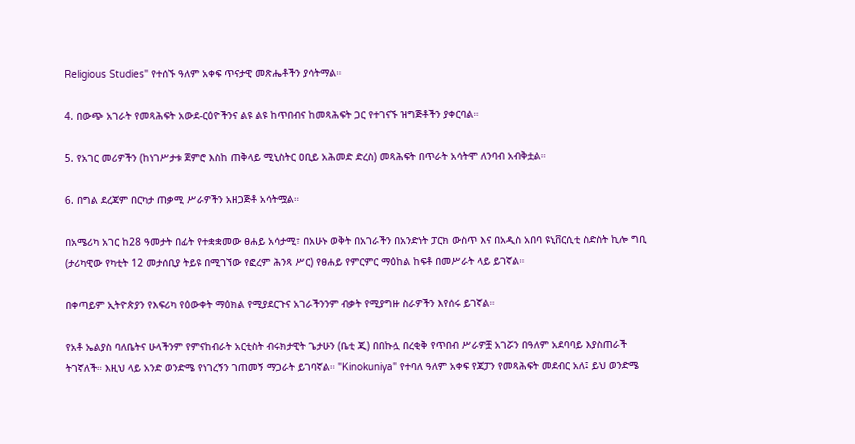Religious Studies" የተሰኙ ዓለም አቀፍ ጥናታዊ መጽሔቶችን ያሳትማል።

4. በውጭ አገራት የመጻሕፍት አውደ-ርዕዮችንና ልዩ ልዩ ከጥበብና ከመጻሕፍት ጋር የተገናኙ ዝግጅቶችን ያቀርባል።

5. የአገር መሪዎችን (ከነገሥታቱ ጀምሮ እስከ ጠቅላይ ሚኒስትር ዐቢይ አሕመድ ድረስ) መጻሕፍት በጥራት አሳትሞ ለንባብ አብቅቷል።

6. በግል ደረጃም በርካታ ጠቃሚ ሥራዎችን አዘጋጅቶ አሳትሟል።

በአሜሪካ አገር ከ28 ዓመታት በፊት የተቋቋመው ፀሐይ አሳታሚ፣ በአሁኑ ወቅት በአገራችን በአንድነት ፓርክ ውስጥ እና በአዲስ አበባ ዩኒቨርሲቲ ስድስት ኪሎ ግቢ (ታሪካዊው የካቲት 12 መታሰቢያ ትይዩ በሚገኘው የፎረም ሕንጻ ሥር) የፀሐይ የምርምር ማዕከል ከፍቶ በመሥራት ላይ ይገኛል።

በቀጣይም ኢትዮጵያን የእፍሪካ የዕውቀት ማዕክል የሚያደርጉና አገራችንንም ብቃት የሚያግዙ ስራዎችን እየሰሩ ይገኛል።

የአቶ ኤልያስ ባለቤትና ሁላችንም የምናከብራት አርቲስት ብሩክታዊት ጌታሁን (ቤቲ ጂ) በበኩሏ በረቂቅ የጥበብ ሥራዎቿ አገሯን በዓለም አደባባይ እያስጠራች ትገኛለች። እዚህ ላይ አንድ ወንድሜ የነገረኝን ገጠመኝ ማጋራት ይገባኛል። "Kinokuniya" የተባለ ዓለም አቀፍ የጃፓን የመጻሕፍት መደብር አለ፤ ይህ ወንድሜ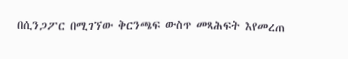በሲንጋፖር በሚገኘው ቅርንጫፍ ውስጥ መጻሕፍት እየመረጠ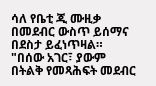ሳለ የቤቲ ጂ ሙዚቃ በመደብር ውስጥ ይሰማና በደስታ ይፈነጥዛል። "በሰው አገር፣ ያውም በትልቅ የመጻሕፍት መደብር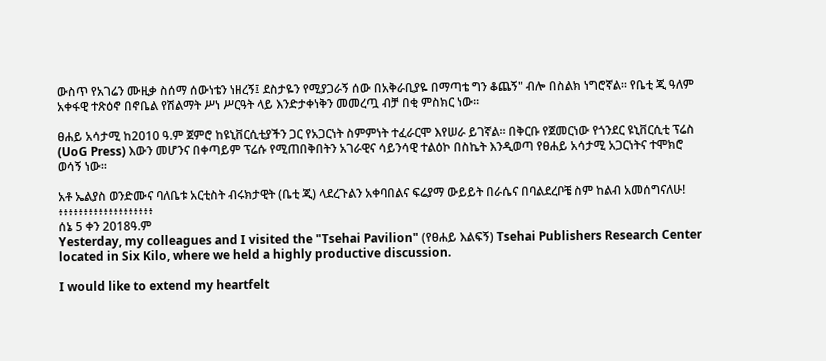ውስጥ የአገሬን ሙዚቃ ስሰማ ሰውነቴን ነዘረኝ፤ ደስታዬን የሚያጋራኝ ሰው በአቅራቢያዬ በማጣቴ ግን ቆጨኝ" ብሎ በስልክ ነግሮኛል። የቤቲ ጂ ዓለም አቀፋዊ ተጽዕኖ በኖቤል የሽልማት ሥነ ሥርዓት ላይ እንድታቀነቅን መመረጧ ብቻ በቂ ምስክር ነው።

ፀሐይ አሳታሚ ከ2010 ዓ.ም ጀምሮ ከዩኒቨርሲቲያችን ጋር የአጋርነት ስምምነት ተፈራርሞ እየሠራ ይገኛል። በቅርቡ የጀመርነው የጎንደር ዩኒቨርሲቲ ፕሬስ (UoG Press) እውን መሆንና በቀጣይም ፕሬሱ የሚጠበቅበትን አገራዊና ሳይንሳዊ ተልዕኮ በስኬት እንዲወጣ የፀሐይ አሳታሚ አጋርነትና ተሞክሮ ወሳኝ ነው።

አቶ ኤልያስ ወንድሙና ባለቤቱ አርቲስት ብሩክታዊት (ቤቲ ጂ) ላደረጉልን አቀባበልና ፍሬያማ ውይይት በራሴና በባልደረቦቼ ስም ከልብ አመሰግናለሁ!
፥፥፥፥፥፥፥፥፥፥፥፥፥፥፥፥፥፥፥
ሰኔ 5 ቀን 2018ዓ.ም
Yesterday, my colleagues and I visited the "Tsehai Pavilion" (የፀሐይ እልፍኝ) Tsehai Publishers Research Center located in Six Kilo, where we held a highly productive discussion.

I would like to extend my heartfelt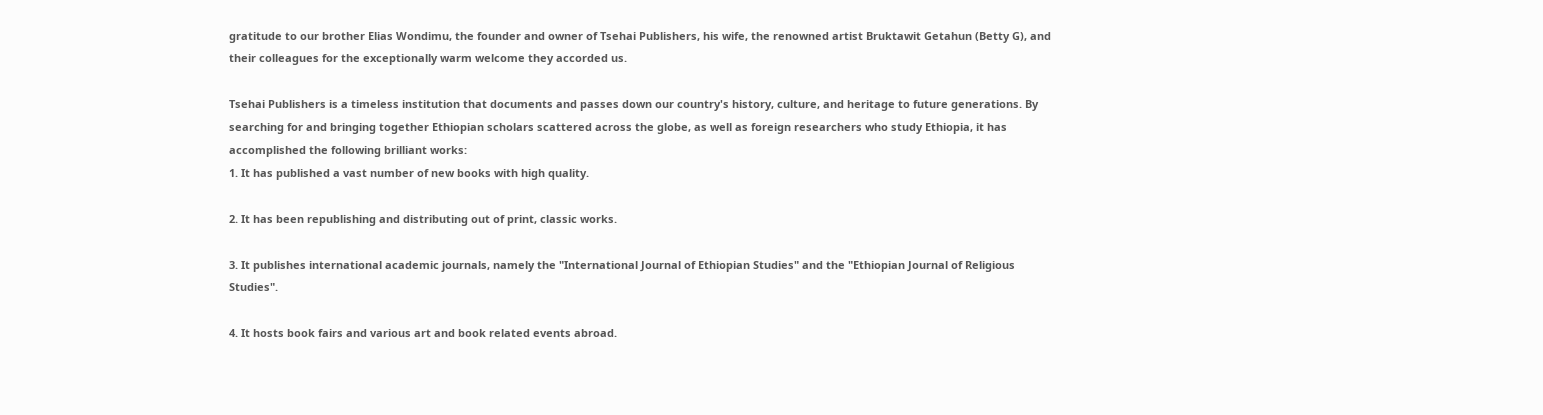gratitude to our brother Elias Wondimu, the founder and owner of Tsehai Publishers, his wife, the renowned artist Bruktawit Getahun (Betty G), and their colleagues for the exceptionally warm welcome they accorded us.

Tsehai Publishers is a timeless institution that documents and passes down our country's history, culture, and heritage to future generations. By searching for and bringing together Ethiopian scholars scattered across the globe, as well as foreign researchers who study Ethiopia, it has accomplished the following brilliant works:
1. It has published a vast number of new books with high quality.

2. It has been republishing and distributing out of print, classic works.

3. It publishes international academic journals, namely the "International Journal of Ethiopian Studies" and the "Ethiopian Journal of Religious Studies".

4. It hosts book fairs and various art and book related events abroad.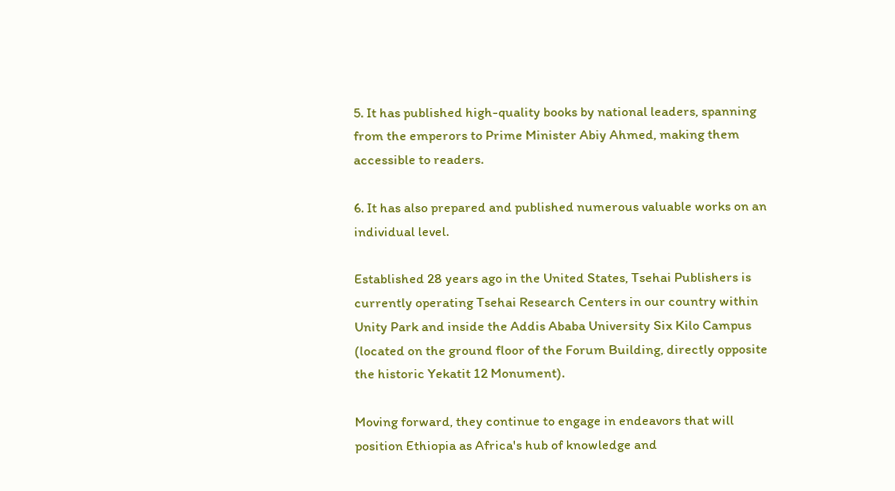5. It has published high-quality books by national leaders, spanning from the emperors to Prime Minister Abiy Ahmed, making them accessible to readers.

6. It has also prepared and published numerous valuable works on an individual level.

Established 28 years ago in the United States, Tsehai Publishers is currently operating Tsehai Research Centers in our country within Unity Park and inside the Addis Ababa University Six Kilo Campus (located on the ground floor of the Forum Building, directly opposite the historic Yekatit 12 Monument).

Moving forward, they continue to engage in endeavors that will position Ethiopia as Africa's hub of knowledge and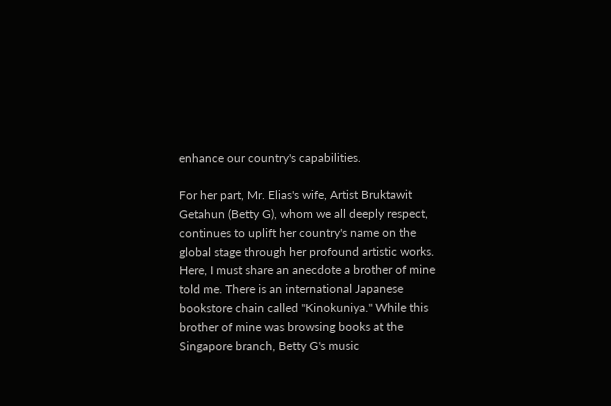enhance our country's capabilities.

For her part, Mr. Elias's wife, Artist Bruktawit Getahun (Betty G), whom we all deeply respect, continues to uplift her country's name on the global stage through her profound artistic works. Here, I must share an anecdote a brother of mine told me. There is an international Japanese bookstore chain called "Kinokuniya." While this brother of mine was browsing books at the Singapore branch, Betty G's music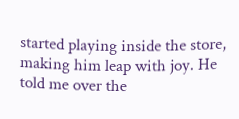started playing inside the store, making him leap with joy. He told me over the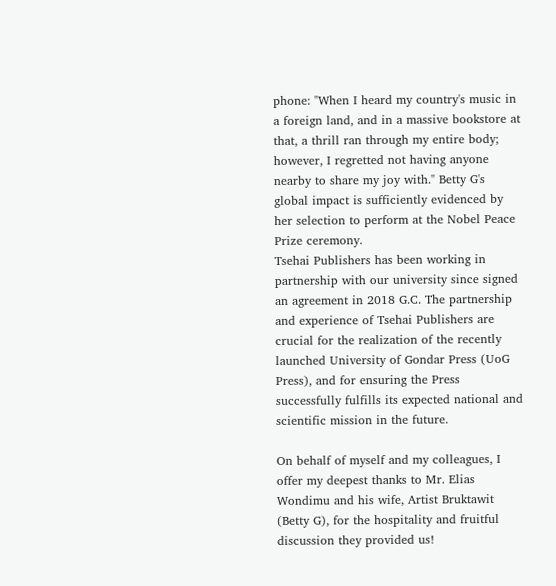phone: "When I heard my country's music in a foreign land, and in a massive bookstore at that, a thrill ran through my entire body; however, I regretted not having anyone nearby to share my joy with." Betty G's global impact is sufficiently evidenced by her selection to perform at the Nobel Peace Prize ceremony.
Tsehai Publishers has been working in partnership with our university since signed an agreement in 2018 G.C. The partnership and experience of Tsehai Publishers are crucial for the realization of the recently launched University of Gondar Press (UoG Press), and for ensuring the Press successfully fulfills its expected national and scientific mission in the future.

On behalf of myself and my colleagues, I offer my deepest thanks to Mr. Elias Wondimu and his wife, Artist Bruktawit (Betty G), for the hospitality and fruitful discussion they provided us!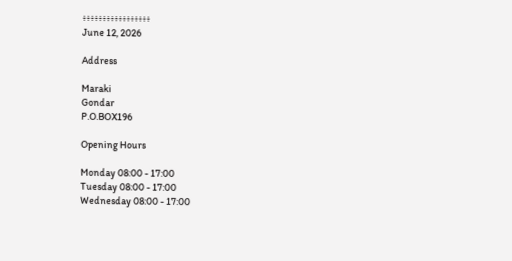፥፥፥፥፥፥፥፥፥፥፥፥፥፥፥፥፥
June 12, 2026

Address

Maraki
Gondar
P.O.BOX196

Opening Hours

Monday 08:00 - 17:00
Tuesday 08:00 - 17:00
Wednesday 08:00 - 17:00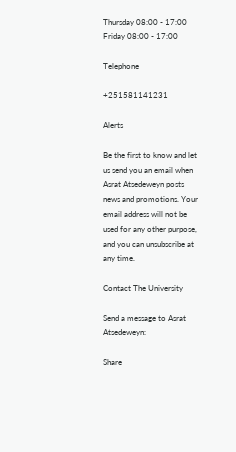Thursday 08:00 - 17:00
Friday 08:00 - 17:00

Telephone

+251581141231

Alerts

Be the first to know and let us send you an email when Asrat Atsedeweyn posts news and promotions. Your email address will not be used for any other purpose, and you can unsubscribe at any time.

Contact The University

Send a message to Asrat Atsedeweyn:

Share